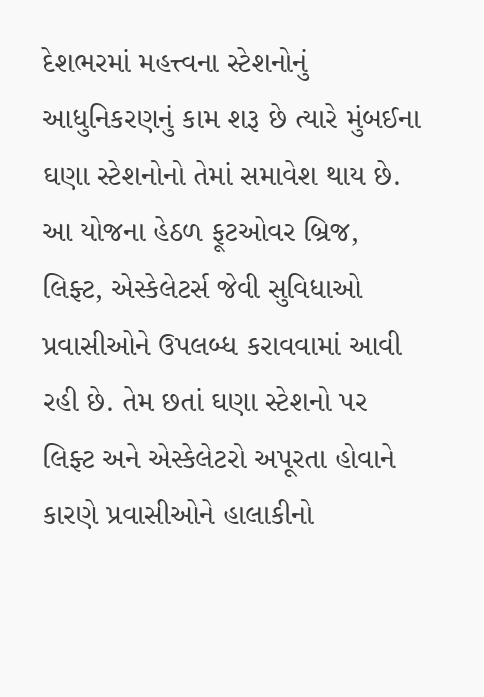દેશભરમાં મહત્ત્વના સ્ટેશનોનું આધુનિકરણનું કામ શરૂ છે ત્યારે મુંબઈના ઘણા સ્ટેશનોનો તેમાં સમાવેશ થાય છે. આ યોજના હેઠળ ફૂટઓવર બ્રિજ, લિફ્ટ, એસ્કેલેટર્સ જેવી સુવિધાઓ પ્રવાસીઓને ઉપલબ્ધ કરાવવામાં આવી રહી છે. તેમ છતાં ઘણા સ્ટેશનો પર લિફ્ટ અને એસ્કેલેટરો અપૂરતા હોવાને કારણે પ્રવાસીઓને હાલાકીનો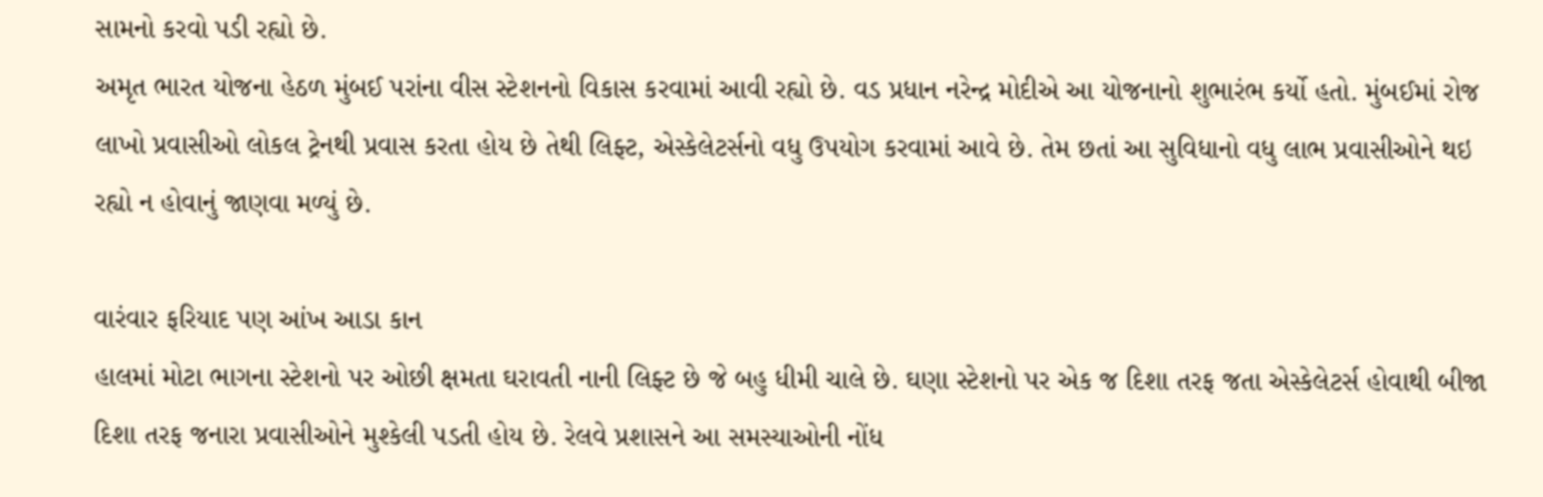સામનો કરવો પડી રહ્યો છે.
અમૃત ભારત યોજના હેઠળ મુંબઈ પરાંના વીસ સ્ટેશનનો વિકાસ કરવામાં આવી રહ્યો છે. વડ પ્રધાન નરેન્દ્ર મોદીએ આ યોજનાનો શુભારંભ કર્યો હતો. મુંબઈમાં રોજ લાખો પ્રવાસીઓ લોકલ ટ્રેનથી પ્રવાસ કરતા હોય છે તેથી લિફ્ટ, એસ્કેલેટર્સનો વધુ ઉપયોગ કરવામાં આવે છે. તેમ છતાં આ સુવિધાનો વધુ લાભ પ્રવાસીઓને થઇ રહ્યો ન હોવાનું જાણવા મળ્યું છે.

વારંવાર ફરિયાદ પણ આંખ આડા કાન
હાલમાં મોટા ભાગના સ્ટેશનો પર ઓછી ક્ષમતા ઘરાવતી નાની લિફ્ટ છે જે બહુ ધીમી ચાલે છે. ઘણા સ્ટેશનો પર એક જ દિશા તરફ જતા એસ્કેલેટર્સ હોવાથી બીજા દિશા તરફ જનારા પ્રવાસીઓને મુશ્કેલી પડતી હોય છે. રેલવે પ્રશાસને આ સમસ્યાઓની નોંધ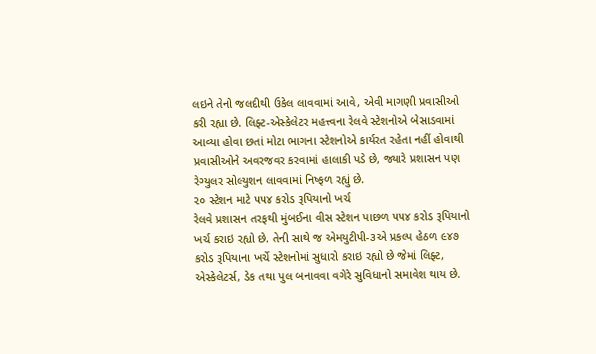લઇને તેનો જલદીથી ઉકેલ લાવવામાં આવે, એવી માગણી પ્રવાસીઓ કરી રહ્યા છે. લિફ્ટ-એસ્કેલેટર મહત્ત્વના રેલવે સ્ટેશનોએ બેસાડવામાં આવ્યા હોવા છતાં મોટા ભાગના સ્ટેશનોએ કાર્યરત રહેતા નહીં હોવાથી પ્રવાસીઓને અવરજવર કરવામાં હાલાકી પડે છે, જ્યારે પ્રશાસન પણ રેગ્યુલર સોલ્યુશન લાવવામાં નિષ્ફળ રહ્યું છે.
૨૦ સ્ટેશન માટે ૫૫૪ કરોડ રૂપિયાનો ખર્ચ
રેલવે પ્રશાસન તરફથી મુંબઈના વીસ સ્ટેશન પાછળ ૫૫૪ કરોડ રૂપિયાનો ખર્ચ કરાઇ રહ્યો છે. તેની સાથે જ એમયુટીપી-૩એ પ્રકલ્પ હેઠળ ૯૪૭ કરોડ રૂપિયાના ખર્ચે સ્ટેશનોમાં સુધારો કરાઇ રહ્યો છે જેમાં લિફ્ટ, એસ્કેલેટર્સ, ડેક તથા પુલ બનાવવા વગેરે સુવિધાનો સમાવેશ થાય છે.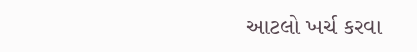આટલો ખર્ચ કરવા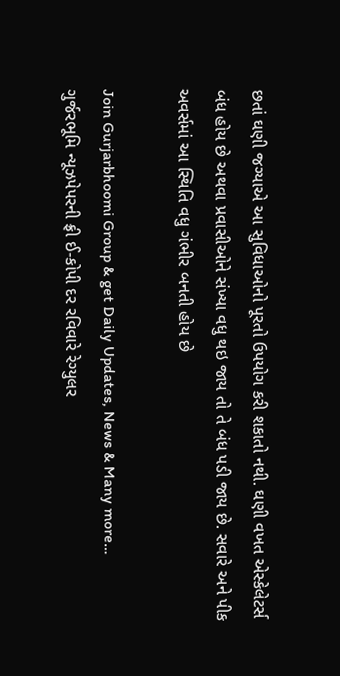છતાં ઘણી જગ્યાએ આ સુવિધાઓનો પૂરતો ઉપયોગ કરી શકાતો નથી. ઘણી વખત એસ્કેલેટર્સ બંધ હોય છે અથવા પ્રવાસીઓને સંખ્યા વધુ થઇ જાય તો તે બંધ પડી જાય છે. સવારે અને પીક અવર્સમાં આ સ્થિતિ વધુ ગંભીર બનતી હોય છે

Join Gurjarbhoomi Group & get Daily Updates, News & Many more…
ગુર્જરભૂમિ ન્યૂઝપેપરની ફ્રી ઈ-કોપી દર રવિવારે રેગ્યુલર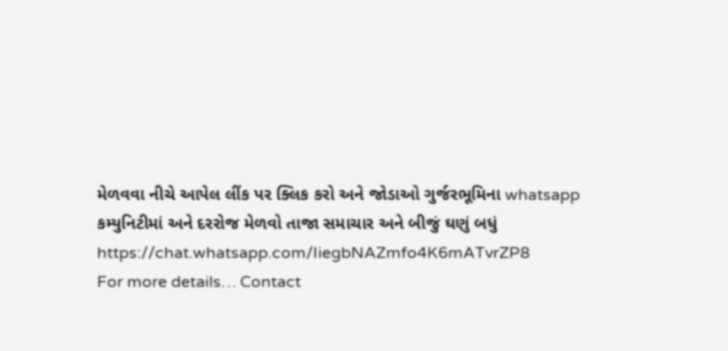મેળવવા નીચે આપેલ લીંક પર ક્લિક કરો અને જોડાઓ ગુર્જરભૂમિના whatsapp કમ્યુનિટીમાં અને દરરોજ મેળવો તાજા સમાચાર અને બીજું ઘણું બધું
https://chat.whatsapp.com/IiegbNAZmfo4K6mATvrZP8
For more details… Contact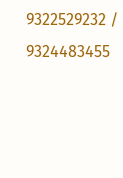9322529232 / 9324483455